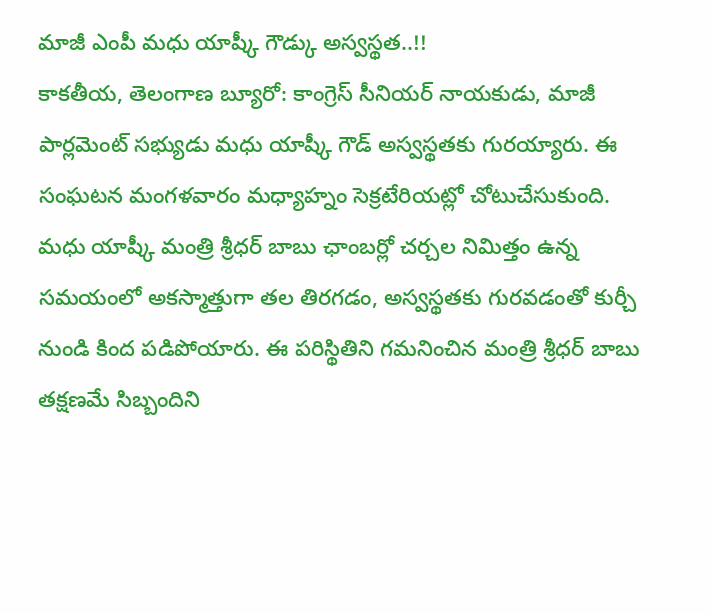మాజీ ఎంపీ మధు యాష్కీ గౌడ్కు అస్వస్థత..!!
కాకతీయ, తెలంగాణ బ్యూరో: కాంగ్రెస్ సీనియర్ నాయకుడు, మాజీ పార్లమెంట్ సభ్యుడు మధు యాష్కీ గౌడ్ అస్వస్థతకు గురయ్యారు. ఈ సంఘటన మంగళవారం మధ్యాహ్నం సెక్రటేరియట్లో చోటుచేసుకుంది. మధు యాష్కీ మంత్రి శ్రీధర్ బాబు ఛాంబర్లో చర్చల నిమిత్తం ఉన్న సమయంలో అకస్మాత్తుగా తల తిరగడం, అస్వస్థతకు గురవడంతో కుర్చీ నుండి కింద పడిపోయారు. ఈ పరిస్థితిని గమనించిన మంత్రి శ్రీధర్ బాబు తక్షణమే సిబ్బందిని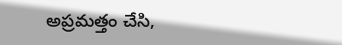అప్రమత్తం చేసి,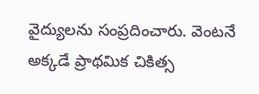వైద్యులను సంప్రదించారు. వెంటనే అక్కడే ప్రాథమిక చికిత్స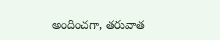అందించగా, తరువాత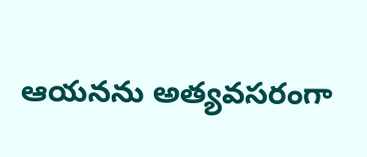ఆయనను అత్యవసరంగా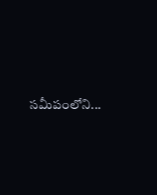సమీపంలోని...